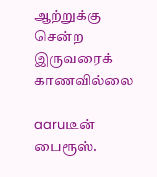ஆற்றுக்கு சென்ற இருவரைக் காணவில்லை

aaruடீன் பைரூஸ்.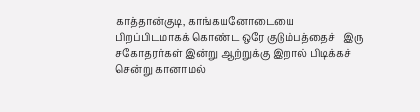காத்தான்குடி, காங்கயனோடையை பிறப்பிடமாகக் கொண்ட ஒரே குடும்பத்தைச்   இரு சகோதரர்கள் இன்று ஆற்றுக்கு இறால் பிடிக்கச் சென்று கானாமல்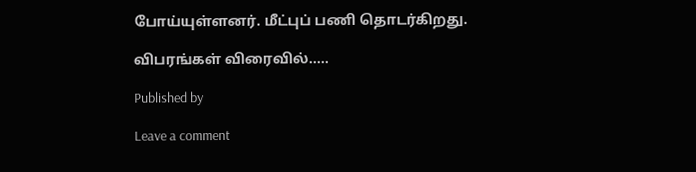போய்யுள்ளனர். மீட்புப் பணி தொடர்கிறது.

விபரங்கள் விரைவில்…..

Published by

Leave a comment